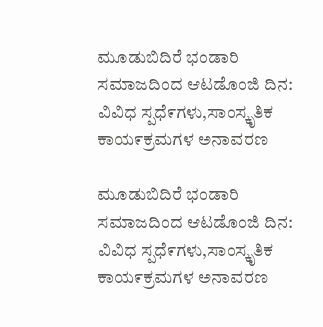ಮೂಡುಬಿದಿರೆ ಭಂಡಾರಿ ಸಮಾಜದಿಂದ ಆಟಡೊಂಜಿ ದಿನ: ವಿವಿಧ ಸ್ಪಧೆ೯ಗಳು,ಸಾಂಸ್ಕೃತಿಕ ಕಾಯ೯ಕ್ರಮಗಳ ಅನಾವರಣ

ಮೂಡುಬಿದಿರೆ ಭಂಡಾರಿ ಸಮಾಜದಿಂದ ಆಟಡೊಂಜಿ ದಿನ: ವಿವಿಧ ಸ್ಪಧೆ೯ಗಳು,ಸಾಂಸ್ಕೃತಿಕ ಕಾಯ೯ಕ್ರಮಗಳ ಅನಾವರಣ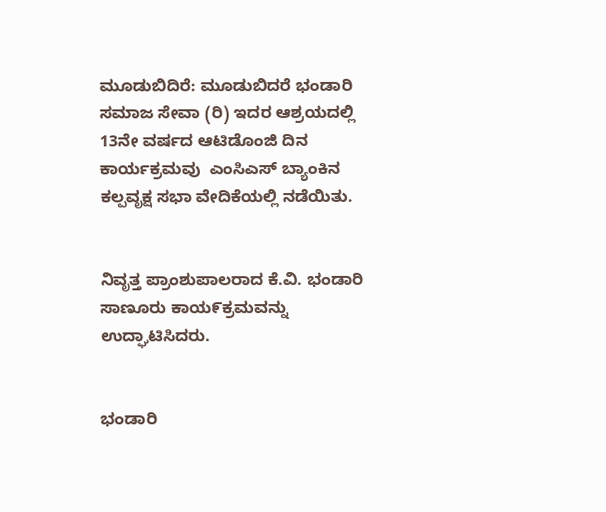ಮೂಡುಬಿದಿರೆ: ಮೂಡುಬಿದರೆ ಭಂಡಾರಿ ಸಮಾಜ ಸೇವಾ (ರಿ) ಇದರ ಆಶ್ರಯದಲ್ಲಿ 13ನೇ ವರ್ಷದ ಆಟಿಡೊಂಜಿ ದಿನ ಕಾರ್ಯಕ್ರಮವು  ಎಂಸಿಎಸ್ ಬ್ಯಾಂಕಿನ ಕಲ್ಪವೃಕ್ಷ ಸಭಾ ವೇದಿಕೆಯಲ್ಲಿ ನಡೆಯಿತು.


ನಿವೃತ್ತ ಪ್ರಾಂಶುಪಾಲರಾದ ಕೆ.ವಿ. ಭಂಡಾರಿ ಸಾಣೂರು ಕಾಯ೯ಕ್ರಮವನ್ನು ಉದ್ಘಾಟಿಸಿದರು.


ಭಂಡಾರಿ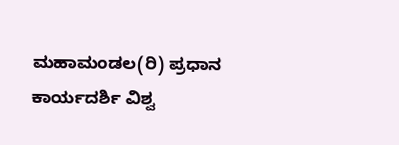ಮಹಾಮಂಡಲ(ರಿ) ಪ್ರಧಾನ ಕಾರ್ಯದರ್ಶಿ ವಿಶ್ವ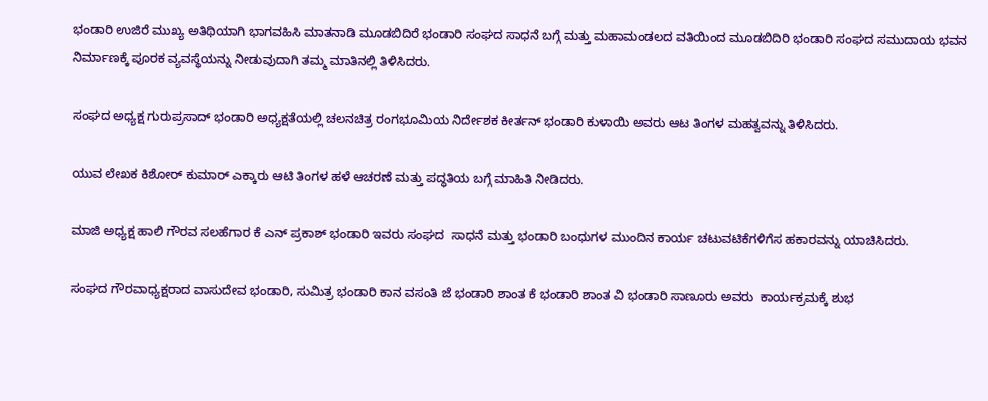ಭಂಡಾರಿ ಉಜಿರೆ ಮುಖ್ಯ ಅತಿಥಿಯಾಗಿ ಭಾಗವಹಿಸಿ ಮಾತನಾಡಿ ಮೂಡಬಿದಿರೆ ಭಂಡಾರಿ ಸಂಘದ ಸಾಧನೆ ಬಗ್ಗೆ ಮತ್ತು ಮಹಾಮಂಡಲದ ವತಿಯಿಂದ ಮೂಡಬಿದಿರಿ ಭಂಡಾರಿ ಸಂಘದ ಸಮುದಾಯ ಭವನ ನಿರ್ಮಾಣಕ್ಕೆ ಪೂರಕ ವ್ಯವಸ್ಥೆಯನ್ನು ನೀಡುವುದಾಗಿ ತಮ್ಮ ಮಾತಿನಲ್ಲಿ ತಿಳಿಸಿದರು.

ಸಂಘದ ಅಧ್ಯಕ್ಷ ಗುರುಪ್ರಸಾದ್ ಭಂಡಾರಿ ಅಧ್ಯಕ್ಷತೆಯಲ್ಲಿ ಚಲನಚಿತ್ರ ರಂಗಭೂಮಿಯ ನಿರ್ದೇಶಕ ಕೀರ್ತನ್ ಭಂಡಾರಿ ಕುಳಾಯಿ ಅವರು ಆಟ ತಿಂಗಳ ಮಹತ್ವವನ್ನು ತಿಳಿಸಿದರು.

ಯುವ ಲೇಖಕ ಕಿಶೋರ್ ಕುಮಾರ್ ಎಕ್ಕಾರು ಆಟಿ ತಿಂಗಳ ಹಳೆ ಆಚರಣೆ ಮತ್ತು ಪದ್ಧತಿಯ ಬಗ್ಗೆ ಮಾಹಿತಿ ನೀಡಿದರು.

ಮಾಜಿ ಅಧ್ಯಕ್ಷ ಹಾಲಿ ಗೌರವ ಸಲಹೆಗಾರ ಕೆ ಎನ್ ಪ್ರಕಾಶ್ ಭಂಡಾರಿ ಇವರು ಸಂಘದ  ಸಾಧನೆ ಮತ್ತು ಭಂಡಾರಿ ಬಂಧುಗಳ ಮುಂದಿನ ಕಾರ್ಯ ಚಟುವಟಿಕೆಗಳಿಗೆಸ ಹಕಾರವನ್ನು ಯಾಚಿಸಿದರು.

ಸಂಘದ ಗೌರವಾಧ್ಯಕ್ಷರಾದ ವಾಸುದೇವ ಭಂಡಾರಿ, ಸುಮಿತ್ರ ಭಂಡಾರಿ ಕಾನ ವಸಂತಿ ಜೆ ಭಂಡಾರಿ ಶಾಂತ ಕೆ ಭಂಡಾರಿ ಶಾಂತ ವಿ ಭಂಡಾರಿ ಸಾಣೂರು ಅವರು  ಕಾರ್ಯಕ್ರಮಕ್ಕೆ ಶುಭ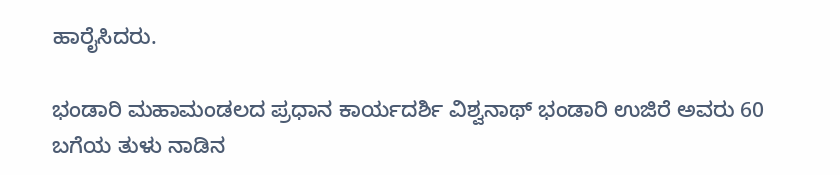ಹಾರೈಸಿದರು.

ಭಂಡಾರಿ ಮಹಾಮಂಡಲದ ಪ್ರಧಾನ ಕಾರ್ಯದರ್ಶಿ ವಿಶ್ವನಾಥ್ ಭಂಡಾರಿ ಉಜಿರೆ ಅವರು 60 ಬಗೆಯ ತುಳು ನಾಡಿನ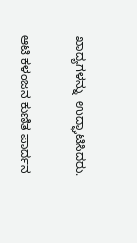ಖಾದ್ಯಗಳನ್ನು  ಉದ್ಘಾಟಿಸಿದರು.

ಆಟಿ ಕಳಂಜನ ಕುಣಿತ ಪಾರ್ದನ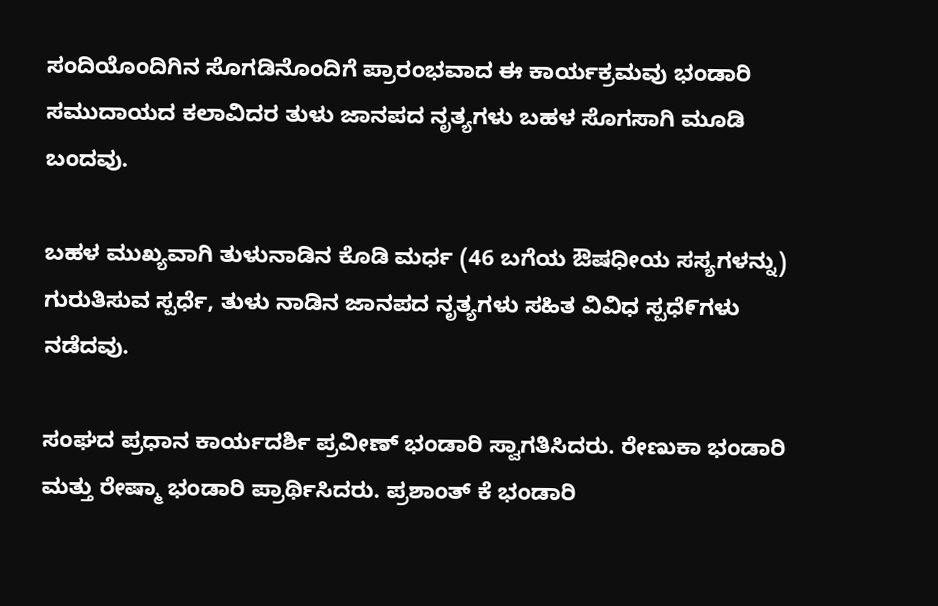ಸಂದಿಯೊಂದಿಗಿನ ಸೊಗಡಿನೊಂದಿಗೆ ಪ್ರಾರಂಭವಾದ ಈ ಕಾರ್ಯಕ್ರಮವು ಭಂಡಾರಿ ಸಮುದಾಯದ ಕಲಾವಿದರ ತುಳು ಜಾನಪದ ನೃತ್ಯಗಳು ಬಹಳ ಸೊಗಸಾಗಿ ಮೂಡಿ ಬಂದವು.

ಬಹಳ ಮುಖ್ಯವಾಗಿ ತುಳುನಾಡಿನ ಕೊಡಿ ಮರ್ಧ (46 ಬಗೆಯ ಔಷಧೀಯ ಸಸ್ಯಗಳನ್ನು) ಗುರುತಿಸುವ ಸ್ಪರ್ಧೆ, ತುಳು ನಾಡಿನ ಜಾನಪದ ನೃತ್ಯಗಳು ಸಹಿತ ವಿವಿಧ ಸ್ಪಧೆ೯ಗಳು ನಡೆದವು.

ಸಂಘದ ಪ್ರಧಾನ ಕಾರ್ಯದರ್ಶಿ ಪ್ರವೀಣ್ ಭಂಡಾರಿ ಸ್ವಾಗತಿಸಿದರು. ರೇಣುಕಾ ಭಂಡಾರಿ ಮತ್ತು ರೇಷ್ಮಾ ಭಂಡಾರಿ ಪ್ರಾರ್ಥಿಸಿದರು. ಪ್ರಶಾಂತ್ ಕೆ ಭಂಡಾರಿ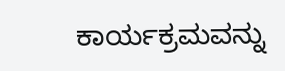ಕಾರ್ಯಕ್ರಮವನ್ನು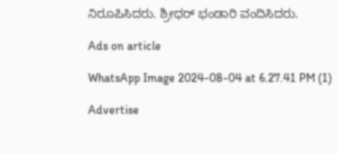ನಿರೂಪಿಸಿದರು. ಶ್ರೀಧರ್ ಭಂಡಾರಿ ವಂದಿಸಿದರು.

Ads on article

WhatsApp Image 2024-08-04 at 6.27.41 PM (1)

Advertise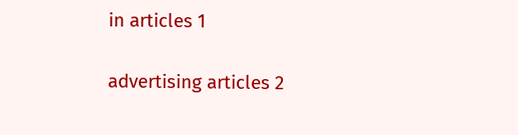in articles 1

advertising articles 2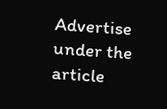Advertise under the article